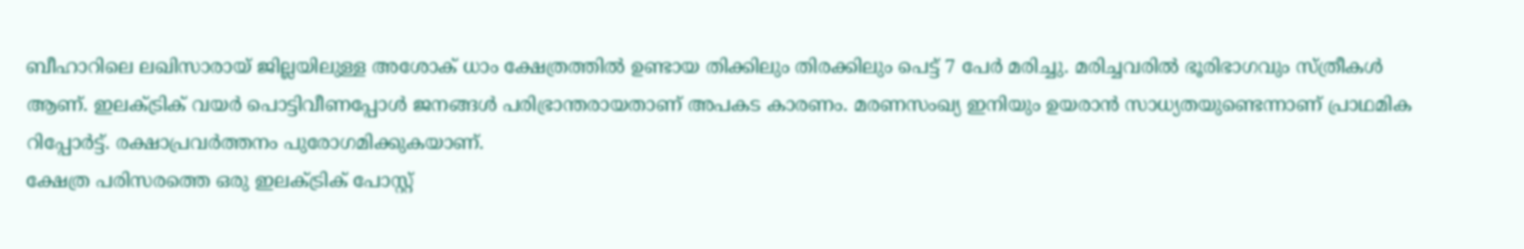ബീഹാറിലെ ലഖിസാരായ് ജില്ലയിലുള്ള അശോക് ധാം ക്ഷേത്രത്തിൽ ഉണ്ടായ തിക്കിലും തിരക്കിലും പെട്ട് 7 പേർ മരിച്ചു. മരിച്ചവരിൽ ഭൂരിഭാഗവും സ്ത്രീകൾ ആണ്. ഇലക്ട്രിക് വയർ പൊട്ടിവീണപ്പോൾ ജനങ്ങൾ പരിഭ്രാന്തരായതാണ് അപകട കാരണം. മരണസംഖ്യ ഇനിയും ഉയരാൻ സാധ്യതയുണ്ടെന്നാണ് പ്രാഥമിക റിപ്പോർട്ട്. രക്ഷാപ്രവർത്തനം പുരോഗമിക്കുകയാണ്.
ക്ഷേത്ര പരിസരത്തെ ഒരു ഇലക്ട്രിക് പോസ്റ്റ്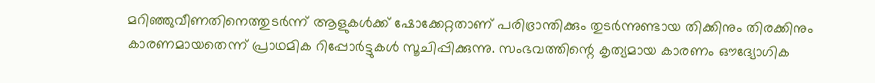മറിഞ്ഞുവീണതിനെത്തുടർന്ന് ആളുകൾക്ക് ഷോക്കേറ്റതാണ് പരിഭ്രാന്തിക്കും തുടർന്നുണ്ടായ തിക്കിനും തിരക്കിനും കാരണമായതെന്ന് പ്രാഥമിക റിപ്പോർട്ടുകൾ സൂചിപ്പിക്കുന്നു. സംഭവത്തിന്റെ കൃത്യമായ കാരണം ഔദ്യോഗിക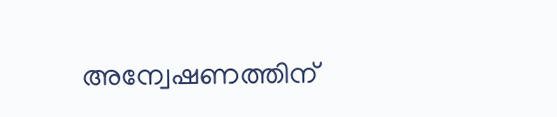അന്വേഷണത്തിന്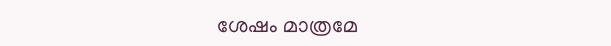ശേഷം മാത്രമേ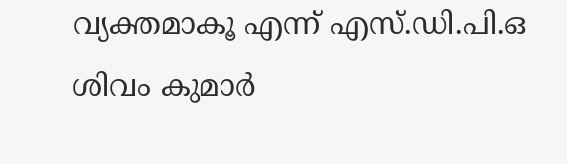വ്യക്തമാകൂ എന്ന് എസ്.ഡി.പി.ഒ ശിവം കുമാർ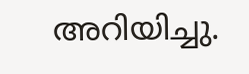അറിയിച്ചു.